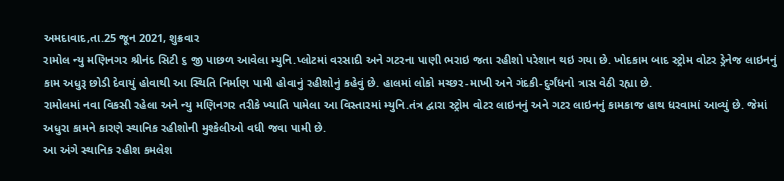અમદાવાદ,તા.25 જૂન 2021, શુક્રવાર
રામોલ ન્યુ મણિનગર શ્રીનંદ સિટી ૬ જી પાછળ આવેલા મ્યુનિ.પ્લોટમાં વરસાદી અને ગટરના પાણી ભરાઇ જતા રહીશો પરેશાન થઇ ગયા છે. ખોદકામ બાદ સ્ટ્રોમ વોટર ડ્રેનેજ લાઇનનું કામ અધુરૂ છોડી દેવાયું હોવાથી આ સ્થિતિ નિર્માણ પામી હોવાનું રહીશોનું કહેવું છે. હાલમાં લોકો મચ્છર-માખી અને ગંદકી-દુર્ગંધનો ત્રાસ વેઠી રહ્યા છે.
રામોલમાં નવા વિકસી રહેલા અને ન્યુ મણિનગર તરીકે ખ્યાતિ પામેલા આ વિસ્તારમાં મ્યુનિ.તંત્ર દ્વારા સ્ટ્રોમ વોટર લાઇનનું અને ગટર લાઇનનું કામકાજ હાથ ધરવામાં આવ્યું છે. જેમાં અધુરા કામને કારણે સ્થાનિક રહીશોની મુશ્કેલીઓ વધી જવા પામી છે.
આ અંગે સ્થાનિક રહીશ કમલેશ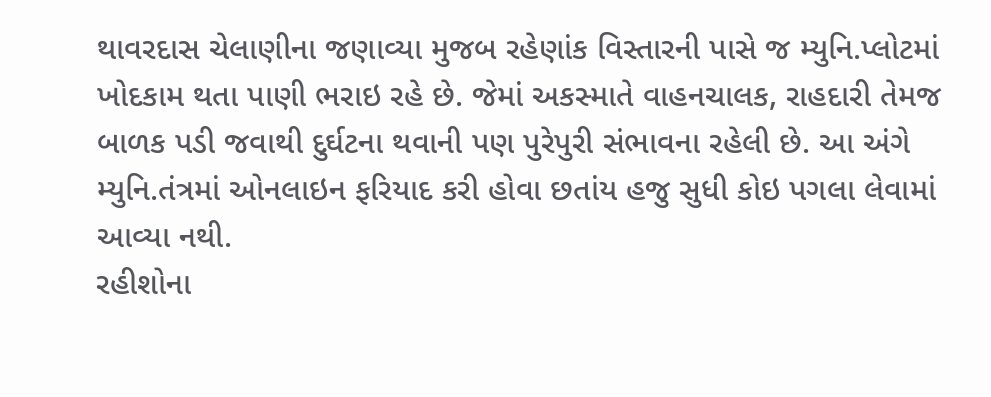થાવરદાસ ચેલાણીના જણાવ્યા મુજબ રહેણાંક વિસ્તારની પાસે જ મ્યુનિ.પ્લોટમાં ખોદકામ થતા પાણી ભરાઇ રહે છે. જેમાં અકસ્માતે વાહનચાલક, રાહદારી તેમજ બાળક પડી જવાથી દુર્ઘટના થવાની પણ પુરેપુરી સંભાવના રહેલી છે. આ અંગે મ્યુનિ.તંત્રમાં ઓનલાઇન ફરિયાદ કરી હોવા છતાંય હજુ સુધી કોઇ પગલા લેવામાં આવ્યા નથી.
રહીશોના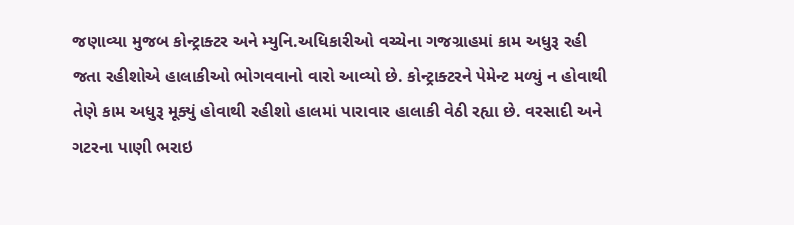જણાવ્યા મુજબ કોન્ટ્રાક્ટર અને મ્યુનિ.અધિકારીઓ વચ્ચેના ગજગ્રાહમાં કામ અધુરૂ રહી જતા રહીશોએ હાલાકીઓ ભોગવવાનો વારો આવ્યો છે. કોન્ટ્રાક્ટરને પેમેન્ટ મળ્યું ન હોવાથી તેણે કામ અધુરૂ મૂક્યું હોવાથી રહીશો હાલમાં પારાવાર હાલાકી વેઠી રહ્યા છે. વરસાદી અને ગટરના પાણી ભરાઇ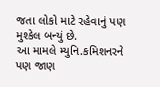જતા લોકો માટે રહેવાનું પણ મુશ્કેલ બન્યું છે.
આ મામલે મ્યુનિ.કમિશનરને પણ જાણ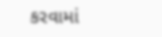કરવામાં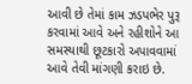આવી છે તેમાં કામ ઝડપભેર પુરૂ કરવામાં આવે અને રહીશોને આ સમસ્યાથી છૂટકારો અપાવવામાં આવે તેવી માંગણી કરાઇ છે.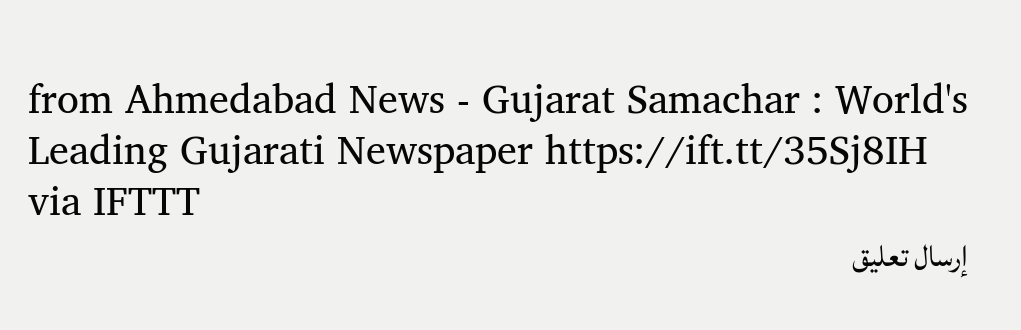from Ahmedabad News - Gujarat Samachar : World's Leading Gujarati Newspaper https://ift.tt/35Sj8IH
via IFTTT
إرسال تعليق